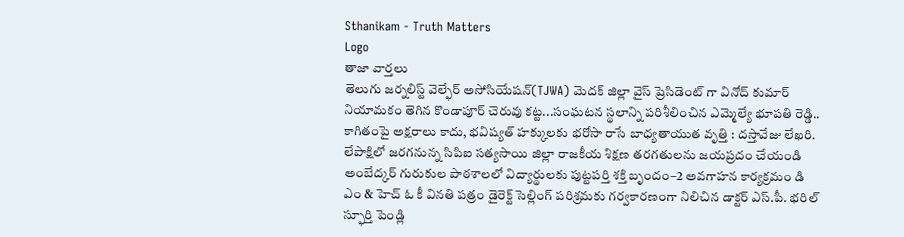Sthanikam - Truth Matters
Logo
తాజా వార్తలు
తెలుగు జర్నలిస్ట్ వెల్ఫేర్ అసోసియేషన్(TJWA) మెదక్ జిల్లా వైస్ ప్రెసిడెంట్ గా వినోద్ కుమార్ నియామకం తెగిన కొండాపూర్ చెరువు కట్ట...సంఘటన స్థలాన్ని పరిశీలించిన ఎమ్మెల్యే భూపతి రెడ్డి.. కాగితంపై అక్షరాలు కాదు, భవిష్యత్‌ హక్కులకు భరోసా రాసే బాధ్యతాయుత వృత్తి : దస్తావేజు లేఖరి. లేపాక్షిలో జరగనున్న సిపిఐ సత్యసాయి జిల్లా రాజకీయ శిక్షణ తరగతులను జయప్రదం చేయండి అంబేద్కర్ గురుకుల పాఠశాలలో విద్యార్థులకు పుట్టపర్తి శక్తి బృందం–2 అవగాహన కార్యక్రమం డి ఎం & హెచ్ ఓ కీ వినతి పత్రం డైరెక్ట్ సెల్లింగ్ పరిశ్రమకు గర్వకారణంగా నిలిచిన డాక్టర్ ఎస్.పీ. భరిల్ స్ఫూర్తి పెండ్లి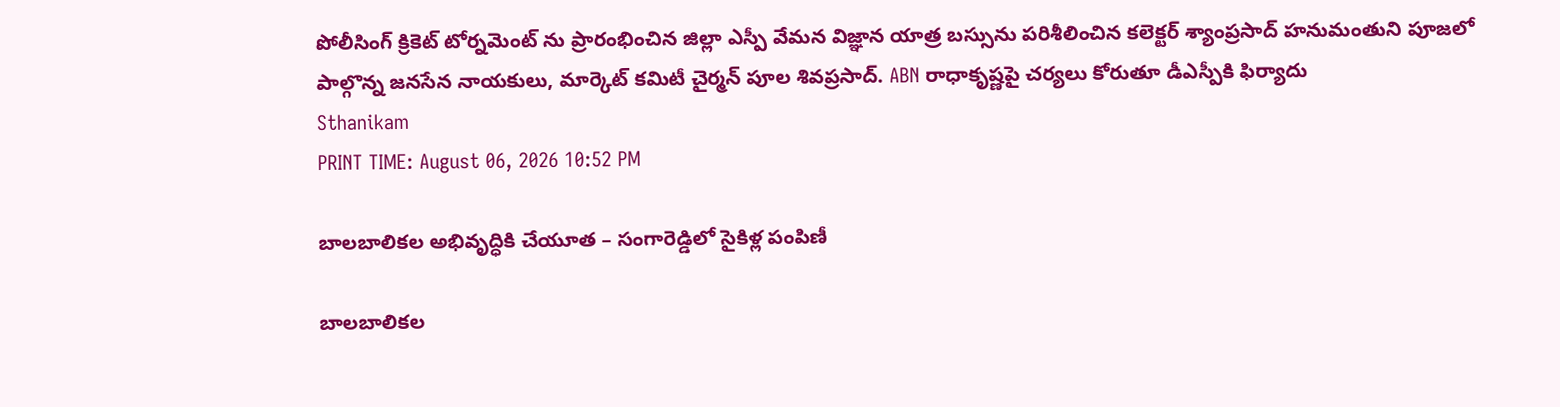పోలీసింగ్ క్రికెట్ టోర్నమెంట్ ను ప్రారంభించిన జిల్లా ఎస్పీ వేమన విజ్ఞాన యాత్ర బస్సును పరిశీలించిన కలెక్టర్ శ్యాంప్రసాద్ హనుమంతుని పూజలో పాల్గొన్న జనసేన నాయకులు, మార్కెట్ కమిటీ చైర్మన్ పూల శివప్రసాద్. ABN రాధాకృష్ణపై చర్యలు కోరుతూ డీఎస్పీకి ఫిర్యాదు
Sthanikam
PRINT TIME: August 06, 2026 10:52 PM

బాలబాలికల అభివృద్ధికి చేయూత – సంగారెడ్డిలో సైకిళ్ల పంపిణీ

బాలబాలికల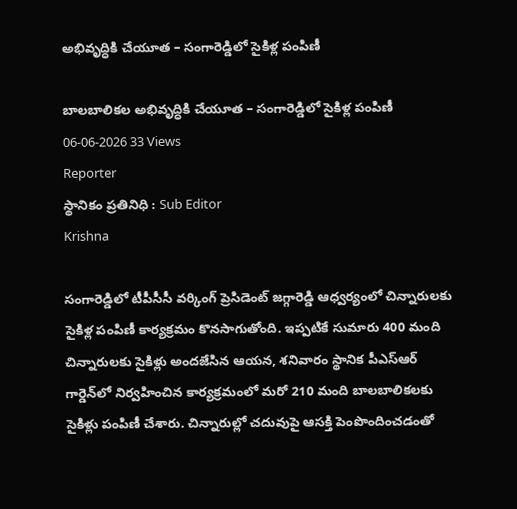అభివృద్ధికి చేయూత – సంగారెడ్డిలో సైకిళ్ల పంపిణీ

బాలబాలికల అభివృద్ధికి చేయూత – సంగారెడ్డిలో సైకిళ్ల పంపిణీ
06-06-2026 33 Views
Reporter
స్థానికం ప్రతినిధి : Sub Editor
Krishna

సంగారెడ్డిలో టీపీసీసీ వర్కింగ్ ప్రెసిడెంట్ జగ్గారెడ్డి ఆధ్వర్యంలో చిన్నారులకు సైకిళ్ల పంపిణీ కార్యక్రమం కొనసాగుతోంది. ఇప్పటికే సుమారు 400 మంది చిన్నారులకు సైకిళ్లు అందజేసిన ఆయన, శనివారం స్థానిక పీఎస్ఆర్ గార్డెన్‌లో నిర్వహించిన కార్యక్రమంలో మరో 210 మంది బాలబాలికలకు సైకిళ్లు పంపిణీ చేశారు. చిన్నారుల్లో చదువుపై ఆసక్తి పెంపొందించడంతో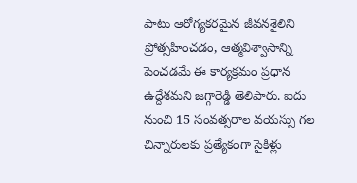పాటు ఆరోగ్యకరమైన జీవనశైలిని ప్రోత్సహించడం, ఆత్మవిశ్వాసాన్ని పెంచడమే ఈ కార్యక్రమం ప్రధాన ఉద్దేశమని జగ్గారెడ్డి తెలిపారు. ఐదు నుంచి 15 సంవత్సరాల వయస్సు గల చిన్నారులకు ప్రత్యేకంగా సైకిళ్లు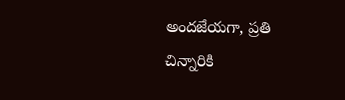అందజేయగా, ప్రతి చిన్నారికి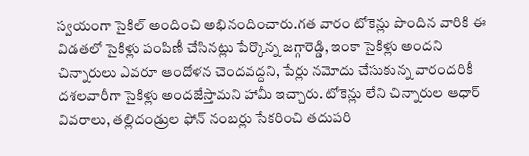స్వయంగా సైకిల్ అందించి అభినందించారు.గత వారం టోకెన్లు పొందిన వారికి ఈ విడతలో సైకిళ్లు పంపిణీ చేసినట్లు పేర్కొన్న జగ్గారెడ్డి, ఇంకా సైకిళ్లు అందని చిన్నారులు ఎవరూ ఆందోళన చెందవద్దని, పేర్లు నమోదు చేసుకున్న వారందరికీ దశలవారీగా సైకిళ్లు అందజేస్తామని హామీ ఇచ్చారు. టోకెన్లు లేని చిన్నారుల ఆధార్ వివరాలు, తల్లిదండ్రుల ఫోన్ నంబర్లు సేకరించి తదుపరి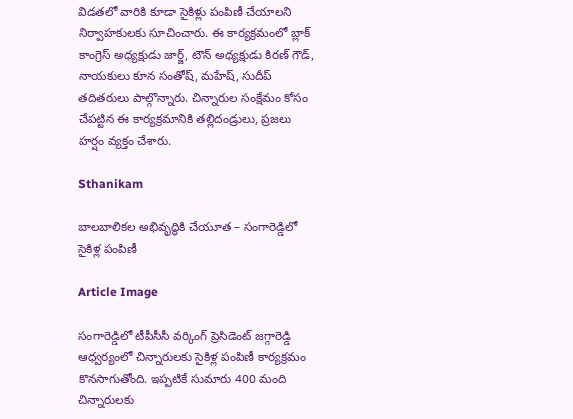విడతలో వారికి కూడా సైకిళ్లు పంపిణీ చేయాలని నిర్వాహకులకు సూచించారు. ఈ కార్యక్రమంలో బ్లాక్ కాంగ్రెస్ అధ్యక్షుడు జార్జ్, టౌన్ అధ్యక్షుడు కిరణ్ గౌడ్, నాయకులు కూన సంతోష్, మహేష్, సుదీప్ తదితరులు పాల్గొన్నారు. చిన్నారుల సంక్షేమం కోసం చేపట్టిన ఈ కార్యక్రమానికి తల్లిదండ్రులు, ప్రజలు హర్షం వ్యక్తం చేశారు.

Sthanikam

బాలబాలికల అభివృద్ధికి చేయూత – సంగారెడ్డిలో సైకిళ్ల పంపిణీ

Article Image

సంగారెడ్డిలో టీపీసీసీ వర్కింగ్ ప్రెసిడెంట్ జగ్గారెడ్డి ఆధ్వర్యంలో చిన్నారులకు సైకిళ్ల పంపిణీ కార్యక్రమం కొనసాగుతోంది. ఇప్పటికే సుమారు 400 మంది చిన్నారులకు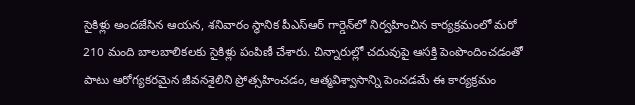సైకిళ్లు అందజేసిన ఆయన, శనివారం స్థానిక పీఎస్ఆర్ గార్డెన్‌లో నిర్వహించిన కార్యక్రమంలో మరో 210 మంది బాలబాలికలకు సైకిళ్లు పంపిణీ చేశారు. చిన్నారుల్లో చదువుపై ఆసక్తి పెంపొందించడంతో పాటు ఆరోగ్యకరమైన జీవనశైలిని ప్రోత్సహించడం, ఆత్మవిశ్వాసాన్ని పెంచడమే ఈ కార్యక్రమం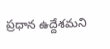ప్రధాన ఉద్దేశమని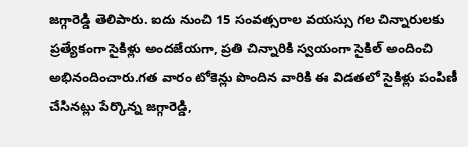జగ్గారెడ్డి తెలిపారు. ఐదు నుంచి 15 సంవత్సరాల వయస్సు గల చిన్నారులకు ప్రత్యేకంగా సైకిళ్లు అందజేయగా, ప్రతి చిన్నారికి స్వయంగా సైకిల్ అందించి అభినందించారు.గత వారం టోకెన్లు పొందిన వారికి ఈ విడతలో సైకిళ్లు పంపిణీ చేసినట్లు పేర్కొన్న జగ్గారెడ్డి,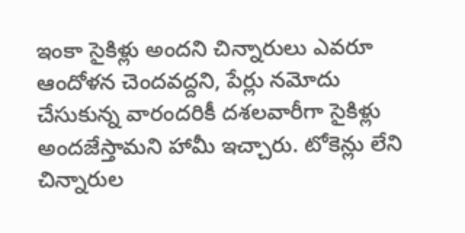ఇంకా సైకిళ్లు అందని చిన్నారులు ఎవరూ ఆందోళన చెందవద్దని, పేర్లు నమోదు చేసుకున్న వారందరికీ దశలవారీగా సైకిళ్లు అందజేస్తామని హామీ ఇచ్చారు. టోకెన్లు లేని చిన్నారుల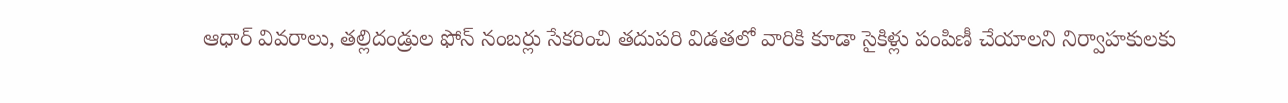ఆధార్ వివరాలు, తల్లిదండ్రుల ఫోన్ నంబర్లు సేకరించి తదుపరి విడతలో వారికి కూడా సైకిళ్లు పంపిణీ చేయాలని నిర్వాహకులకు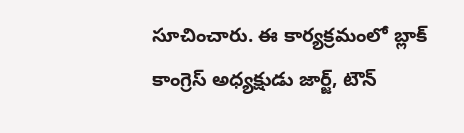సూచించారు. ఈ కార్యక్రమంలో బ్లాక్ కాంగ్రెస్ అధ్యక్షుడు జార్జ్, టౌన్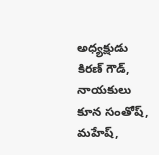అధ్యక్షుడు కిరణ్ గౌడ్, నాయకులు కూన సంతోష్, మహేష్,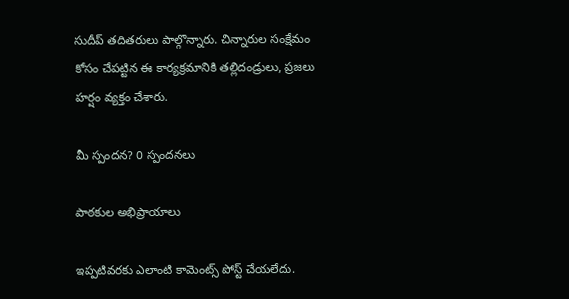సుదీప్ తదితరులు పాల్గొన్నారు. చిన్నారుల సంక్షేమం కోసం చేపట్టిన ఈ కార్యక్రమానికి తల్లిదండ్రులు, ప్రజలు హర్షం వ్యక్తం చేశారు.

మీ స్పందన? 0 స్పందనలు

పాఠకుల అభిప్రాయాలు

ఇప్పటివరకు ఎలాంటి కామెంట్స్ పోస్ట్ చేయలేదు.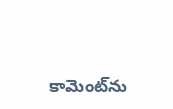కామెంట్‌ను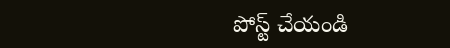పోస్ట్ చేయండి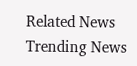Related News
Trending News